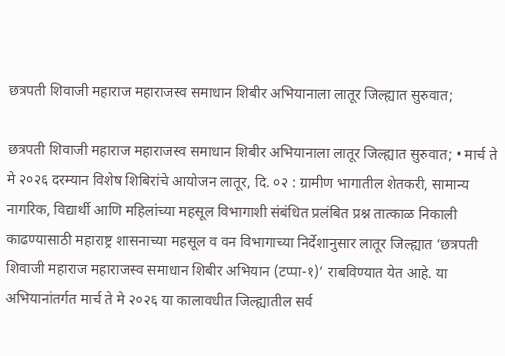छत्रपती शिवाजी महाराज महाराजस्व समाधान शिबीर अभियानाला लातूर जिल्ह्यात सुरुवात;

छत्रपती शिवाजी महाराज महाराजस्व समाधान शिबीर अभियानाला लातूर जिल्ह्यात सुरुवात; • मार्च ते मे २०२६ दरम्यान विशेष शिबिरांचे आयोजन लातूर, दि. ०२ : ग्रामीण भागातील शेतकरी, सामान्य नागरिक, विद्यार्थी आणि महिलांच्या महसूल विभागाशी संबंधित प्रलंबित प्रश्न तात्काळ निकाली काढण्यासाठी महाराष्ट्र शासनाच्या महसूल व वन विभागाच्या निर्देशानुसार लातूर जिल्ह्यात ‘छत्रपती शिवाजी महाराज महाराजस्व समाधान शिबीर अभियान (टप्पा-१)’ राबविण्यात येत आहे. या अभियानांतर्गत मार्च ते मे २०२६ या कालावधीत जिल्ह्यातील सर्व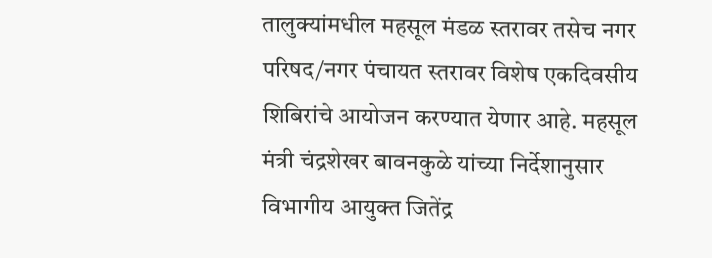तालुक्यांमधील महसूल मंडळ स्तरावर तसेच नगर परिषद/नगर पंचायत स्तरावर विशेष एकदिवसीय शिबिरांचे आयोजन करण्यात येणार आहे. महसूल मंत्री चंद्रशेखर बावनकुळे यांच्या निर्देशानुसार विभागीय आयुक्त जितेंद्र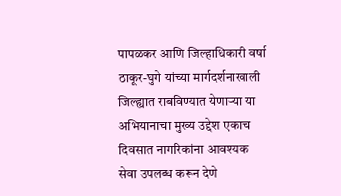पापळकर आणि जिल्हाधिकारी वर्षा ठाकूर-घुगे यांच्या मार्गदर्शनाखाली जिल्ह्यात राबविण्यात येणाऱ्या या अभियानाचा मुख्य उद्देश एकाच दिवसात नागरिकांना आवश्यक सेवा उपलब्ध करून देणे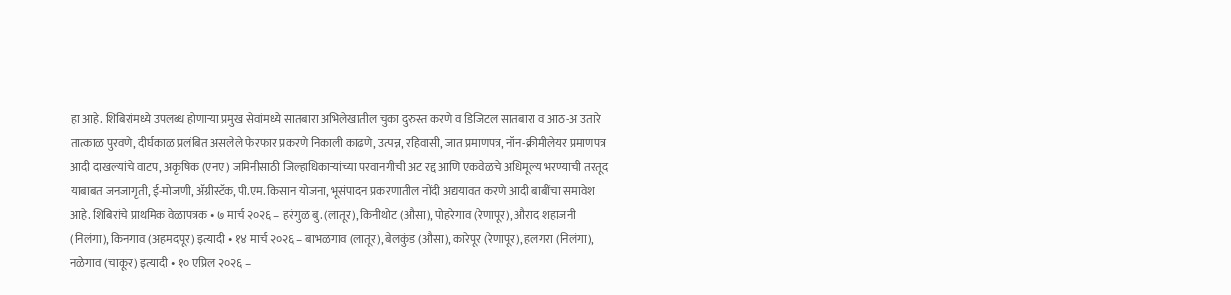हा आहे. शिबिरांमध्ये उपलब्ध होणाऱ्या प्रमुख सेवांमध्ये सातबारा अभिलेखातील चुका दुरुस्त करणे व डिजिटल सातबारा व आठ-अ उतारे तात्काळ पुरवणे, दीर्घकाळ प्रलंबित असलेले फेरफार प्रकरणे निकाली काढणे, उत्पन्न, रहिवासी, जात प्रमाणपत्र, नॉन-क्रीमीलेयर प्रमाणपत्र आदी दाखल्यांचे वाटप, अकृषिक (एनए) जमिनीसाठी जिल्हाधिकाऱ्यांच्या परवानगीची अट रद्द आणि एकवेळचे अधिमूल्य भरण्याची तरतूद याबाबत जनजागृती, ई-मोजणी, ॲग्रीस्टॅक, पी.एम. किसान योजना, भूसंपादन प्रकरणातील नोंदी अद्ययावत करणे आदी बाबींचा समावेश आहे. शिबिरांचे प्राथमिक वेळापत्रक • ७ मार्च २०२६ – हरंगुळ बु. (लातूर), किनीथोट (औसा), पोहरेगाव (रेणापूर), औराद शहाजनी (निलंगा), किनगाव (अहमदपूर) इत्यादी • १४ मार्च २०२६ – बाभळगाव (लातूर), बेलकुंड (औसा), कारेपूर (रेणापूर), हलगरा (निलंगा), नळेगाव (चाकूर) इत्यादी • १० एप्रिल २०२६ –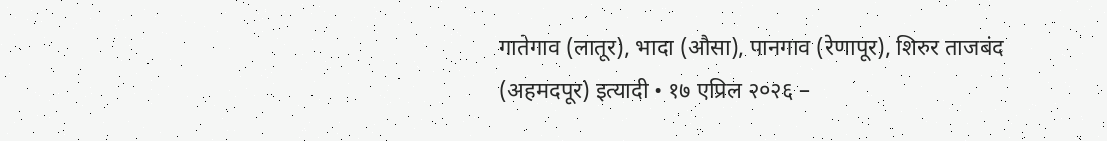गातेगाव (लातूर), भादा (औसा), पानगाव (रेणापूर), शिरुर ताजबंद (अहमदपूर) इत्यादी • १७ एप्रिल २०२६ –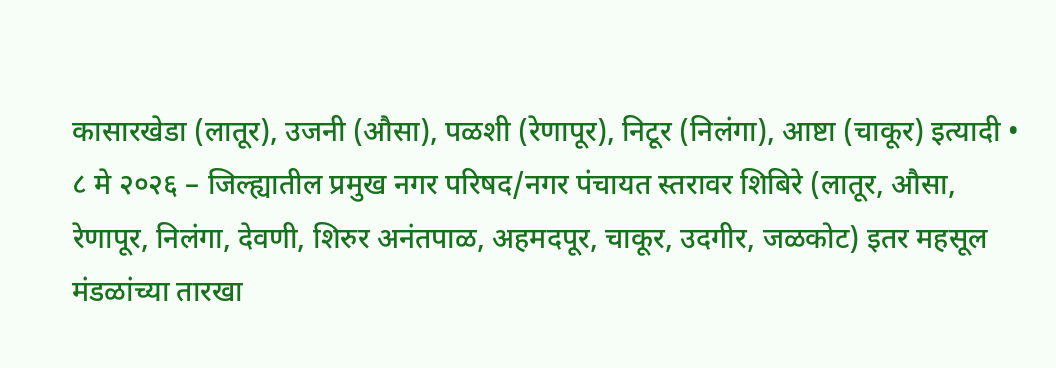कासारखेडा (लातूर), उजनी (औसा), पळशी (रेणापूर), निटूर (निलंगा), आष्टा (चाकूर) इत्यादी • ८ मे २०२६ – जिल्ह्यातील प्रमुख नगर परिषद/नगर पंचायत स्तरावर शिबिरे (लातूर, औसा, रेणापूर, निलंगा, देवणी, शिरुर अनंतपाळ, अहमदपूर, चाकूर, उदगीर, जळकोट) इतर महसूल मंडळांच्या तारखा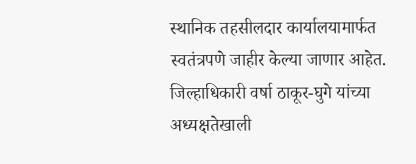स्थानिक तहसीलदार कार्यालयामार्फत स्वतंत्रपणे जाहीर केल्या जाणार आहेत. जिल्हाधिकारी वर्षा ठाकूर-घुगे यांच्या अध्यक्षतेखाली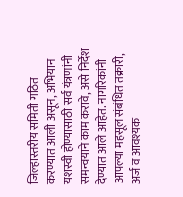जिल्हास्तरीय समिती गठित करण्यात आली असून, अभियान यशस्वी होण्यासाठी सर्व यंत्रणांनी समन्वयाने काम करावे, असे निर्देश देण्यात आले आहेत. नागरिकांनी आपल्या महसूल संबंधित तक्रारी, अर्ज व आवश्यक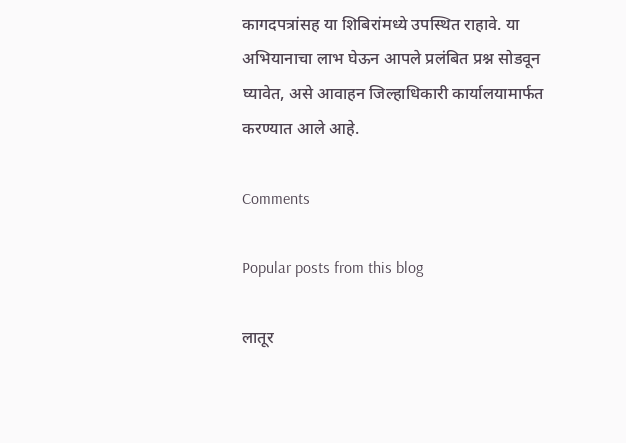कागदपत्रांसह या शिबिरांमध्ये उपस्थित राहावे. या अभियानाचा लाभ घेऊन आपले प्रलंबित प्रश्न सोडवून घ्यावेत, असे आवाहन जिल्हाधिकारी कार्यालयामार्फत करण्यात आले आहे.

Comments

Popular posts from this blog

लातूर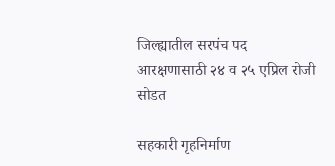जिल्ह्यातील सरपंच पद आरक्षणासाठी २४ व २५ एप्रिल रोजी सोडत

सहकारी गृहनिर्माण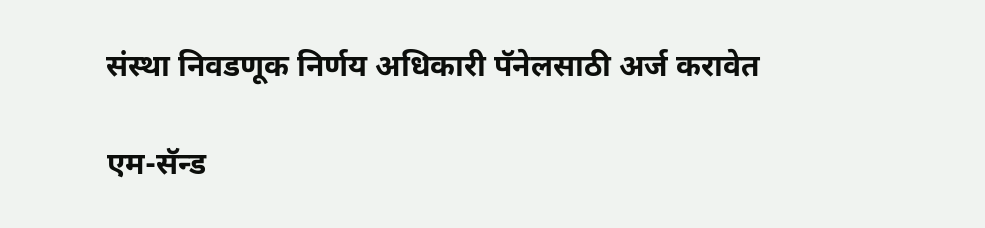संस्था निवडणूक निर्णय अधिकारी पॅनेलसाठी अर्ज करावेत

एम-सॅन्‍ड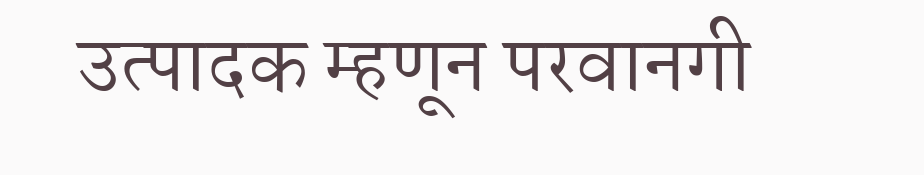उत्‍पादक म्‍हणून परवानगी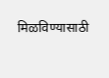मिळविण्यासाठी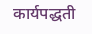कार्यपद्धती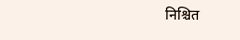निश्चित